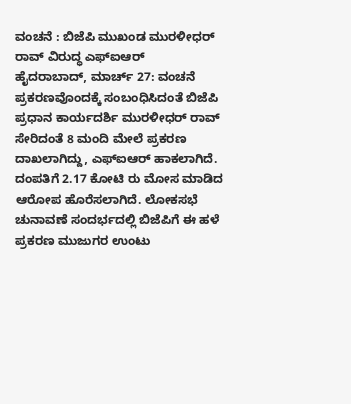ವಂಚನೆ : ಬಿಜೆಪಿ ಮುಖಂಡ ಮುರಳೀಧರ್ ರಾವ್ ವಿರುದ್ಧ ಎಫ್ಐಆರ್
ಹೈದರಾಬಾದ್, ಮಾರ್ಚ್ 27: ವಂಚನೆ ಪ್ರಕರಣವೊಂದಕ್ಕೆ ಸಂಬಂಧಿಸಿದಂತೆ ಬಿಜೆಪಿ ಪ್ರಧಾನ ಕಾರ್ಯದರ್ಶಿ ಮುರಳೀಧರ್ ರಾವ್ ಸೇರಿದಂತೆ 8 ಮಂದಿ ಮೇಲೆ ಪ್ರಕರಣ ದಾಖಲಾಗಿದ್ದು, ಎಫ್ಐಆರ್ ಹಾಕಲಾಗಿದೆ. ದಂಪತಿಗೆ 2.17 ಕೋಟಿ ರು ಮೋಸ ಮಾಡಿದ ಆರೋಪ ಹೊರೆಸಲಾಗಿದೆ. ಲೋಕಸಭೆ ಚುನಾವಣೆ ಸಂದರ್ಭದಲ್ಲಿ ಬಿಜೆಪಿಗೆ ಈ ಹಳೆ ಪ್ರಕರಣ ಮುಜುಗರ ಉಂಟು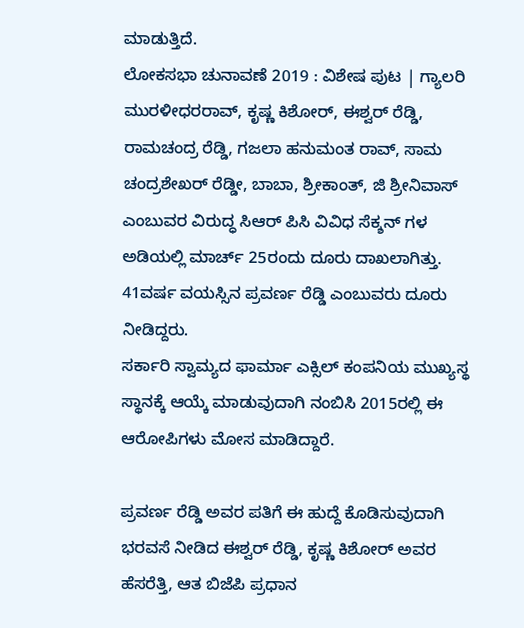ಮಾಡುತ್ತಿದೆ.
ಲೋಕಸಭಾ ಚುನಾವಣೆ 2019 : ವಿಶೇಷ ಪುಟ | ಗ್ಯಾಲರಿ
ಮುರಳೀಧರರಾವ್, ಕೃಷ್ಣ ಕಿಶೋರ್, ಈಶ್ವರ್ ರೆಡ್ಡಿ, ರಾಮಚಂದ್ರ ರೆಡ್ಡಿ, ಗಜಲಾ ಹನುಮಂತ ರಾವ್, ಸಾಮ ಚಂದ್ರಶೇಖರ್ ರೆಡ್ಡೀ, ಬಾಬಾ, ಶ್ರೀಕಾಂತ್, ಜಿ ಶ್ರೀನಿವಾಸ್ ಎಂಬುವರ ವಿರುದ್ಧ ಸಿಆರ್ ಪಿಸಿ ವಿವಿಧ ಸೆಕ್ಶನ್ ಗಳ ಅಡಿಯಲ್ಲಿ ಮಾರ್ಚ್ 25ರಂದು ದೂರು ದಾಖಲಾಗಿತ್ತು. 41ವರ್ಷ ವಯಸ್ಸಿನ ಪ್ರವರ್ಣ ರೆಡ್ಡಿ ಎಂಬುವರು ದೂರು ನೀಡಿದ್ದರು.
ಸರ್ಕಾರಿ ಸ್ವಾಮ್ಯದ ಫಾರ್ಮಾ ಎಕ್ಸಿಲ್ ಕಂಪನಿಯ ಮುಖ್ಯಸ್ಥ ಸ್ಥಾನಕ್ಕೆ ಆಯ್ಕೆ ಮಾಡುವುದಾಗಿ ನಂಬಿಸಿ 2015ರಲ್ಲಿ ಈ ಆರೋಪಿಗಳು ಮೋಸ ಮಾಡಿದ್ದಾರೆ.

ಪ್ರವರ್ಣ ರೆಡ್ಡಿ ಅವರ ಪತಿಗೆ ಈ ಹುದ್ದೆ ಕೊಡಿಸುವುದಾಗಿ ಭರವಸೆ ನೀಡಿದ ಈಶ್ವರ್ ರೆಡ್ಡಿ, ಕೃಷ್ಣ ಕಿಶೋರ್ ಅವರ ಹೆಸರೆತ್ತಿ, ಆತ ಬಿಜೆಪಿ ಪ್ರಧಾನ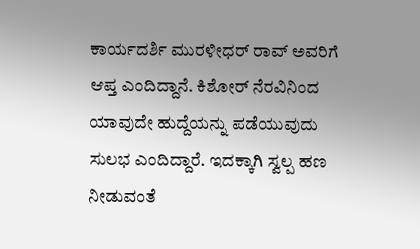ಕಾರ್ಯದರ್ಶಿ ಮುರಳೀಧರ್ ರಾವ್ ಅವರಿಗೆ ಆಪ್ತ ಎಂದಿದ್ದಾನೆ. ಕಿಶೋರ್ ನೆರವಿನಿಂದ ಯಾವುದೇ ಹುದ್ದೆಯನ್ನು ಪಡೆಯುವುದು ಸುಲಭ ಎಂದಿದ್ದಾರೆ. ಇದಕ್ಕಾಗಿ ಸ್ವಲ್ಪ ಹಣ ನೀಡುವಂತೆ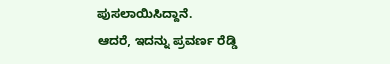ಪುಸಲಾಯಿಸಿದ್ದಾನೆ.
ಆದರೆ, ಇದನ್ನು ಪ್ರವರ್ಣ ರೆಡ್ಡಿ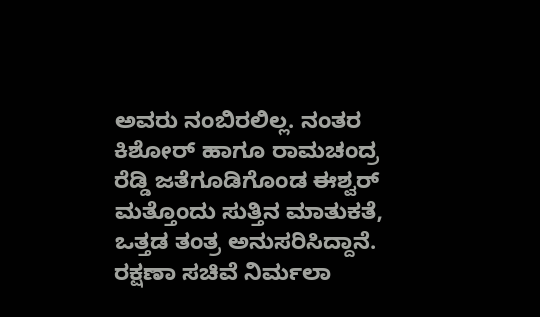ಅವರು ನಂಬಿರಲಿಲ್ಲ. ನಂತರ ಕಿಶೋರ್ ಹಾಗೂ ರಾಮಚಂದ್ರ ರೆಡ್ಡಿ ಜತೆಗೂಡಿಗೊಂಡ ಈಶ್ವರ್ ಮತ್ತೊಂದು ಸುತ್ತಿನ ಮಾತುಕತೆ, ಒತ್ತಡ ತಂತ್ರ ಅನುಸರಿಸಿದ್ದಾನೆ. ರಕ್ಷಣಾ ಸಚಿವೆ ನಿರ್ಮಲಾ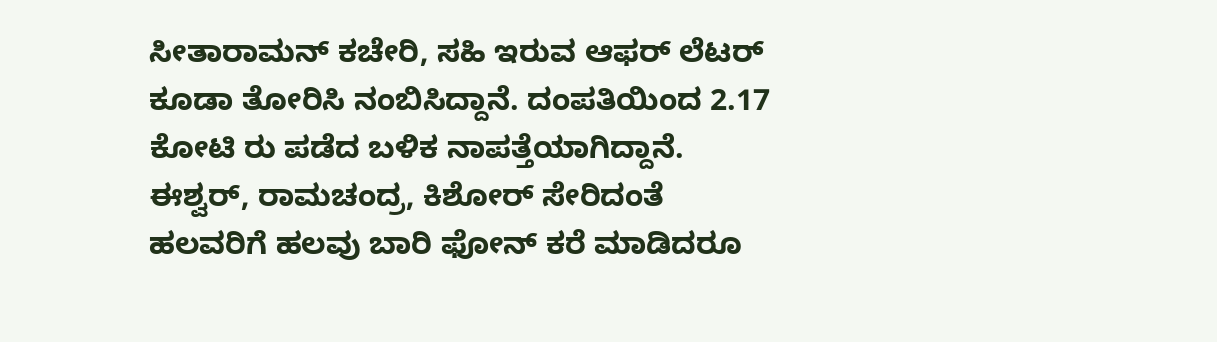ಸೀತಾರಾಮನ್ ಕಚೇರಿ, ಸಹಿ ಇರುವ ಆಫರ್ ಲೆಟರ್ ಕೂಡಾ ತೋರಿಸಿ ನಂಬಿಸಿದ್ದಾನೆ. ದಂಪತಿಯಿಂದ 2.17 ಕೋಟಿ ರು ಪಡೆದ ಬಳಿಕ ನಾಪತ್ತೆಯಾಗಿದ್ದಾನೆ. ಈಶ್ವರ್, ರಾಮಚಂದ್ರ, ಕಿಶೋರ್ ಸೇರಿದಂತೆ ಹಲವರಿಗೆ ಹಲವು ಬಾರಿ ಫೋನ್ ಕರೆ ಮಾಡಿದರೂ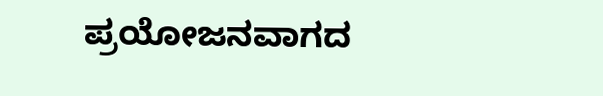ಪ್ರಯೋಜನವಾಗದ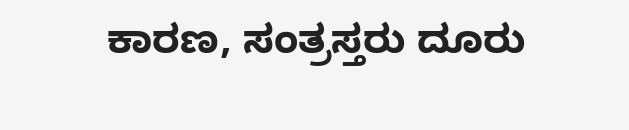ಕಾರಣ, ಸಂತ್ರಸ್ತರು ದೂರು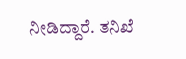ನೀಡಿದ್ದಾರೆ. ತನಿಖೆ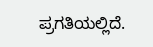ಪ್ರಗತಿಯಲ್ಲಿದೆ.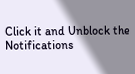Click it and Unblock the Notifications